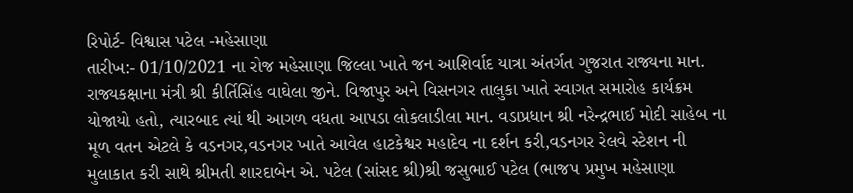રિપોર્ટ- વિશ્વાસ પટેલ -મહેસાણા
તારીખ:- 01/10/2021 ના રોજ મહેસાણા જિલ્લા ખાતે જન આશિર્વાદ યાત્રા અંતર્ગત ગુજરાત રાજ્યના માન. રાજ્યકક્ષાના મંત્રી શ્રી કીર્તિસિંહ વાઘેલા જીને. વિજાપુર અને વિસનગર તાલુકા ખાતે સ્વાગત સમારોહ કાર્યક્રમ યોજાયો હતો, ત્યારબાદ ત્યાં થી આગળ વધતા આપડા લોકલાડીલા માન. વડાપ્રધાન શ્રી નરેન્દ્રભાઈ મોદી સાહેબ ના મૂળ વતન એટલે કે વડનગર,વડનગર ખાતે આવેલ હાટકેશ્વર મહાદેવ ના દર્શન કરી,વડનગર રેલવે સ્ટેશન ની મુલાકાત કરી સાથે શ્રીમતી શારદાબેન એ. પટેલ (સાંસદ શ્રી)શ્રી જસુભાઈ પટેલ (ભાજપ પ્રમુખ મહેસાણા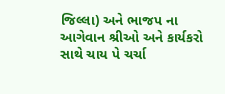જિલ્લા) અને ભાજપ ના આગેવાન શ્રીઓ અને કાર્યકરો સાથે ચાય પે ચર્ચા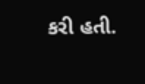કરી હતી.